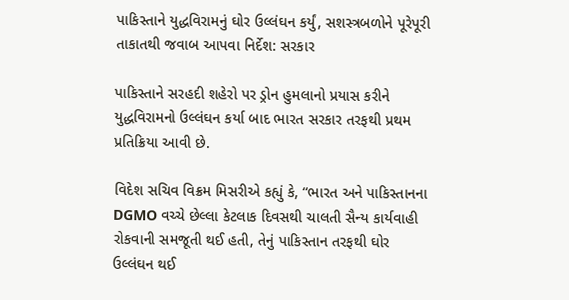પાકિસ્તાને યુદ્ધવિરામનું ઘોર ઉલ્લંઘન કર્યું, સશસ્ત્રબળોને પૂરેપૂરી તાકાતથી જવાબ આપવા નિર્દેશ: સરકાર

પાકિસ્તાને સરહદી શહેરો પર ડ્રોન હુમલાનો પ્રયાસ કરીને યુદ્ધવિરામનો ઉલ્લંઘન કર્યા બાદ ભારત સરકાર તરફથી પ્રથમ પ્રતિક્રિયા આવી છે.

વિદેશ સચિવ વિક્રમ મિસરીએ કહ્યું કે, “ભારત અને પાકિસ્તાનના DGMO વચ્ચે છેલ્લા કેટલાક દિવસથી ચાલતી સૈન્ય કાર્યવાહી રોકવાની સમજૂતી થઈ હતી, તેનું પાકિસ્તાન તરફથી ઘોર ઉલ્લંઘન થઈ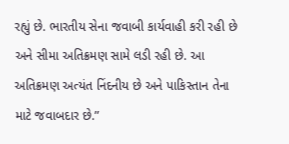રહ્યું છે. ભારતીય સેના જવાબી કાર્યવાહી કરી રહી છે અને સીમા અતિક્રમણ સામે લડી રહી છે. આ અતિક્રમણ અત્યંત નિંદનીય છે અને પાકિસ્તાન તેના માટે જવાબદાર છે.”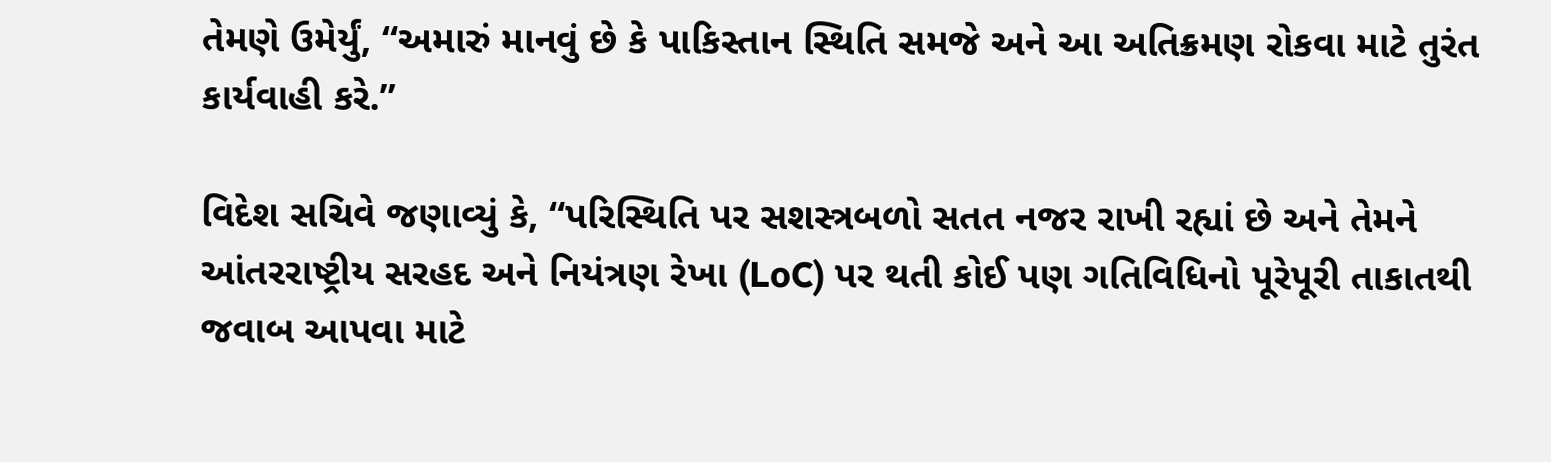તેમણે ઉમેર્યું, “અમારું માનવું છે કે પાકિસ્તાન સ્થિતિ સમજે અને આ અતિક્રમણ રોકવા માટે તુરંત કાર્યવાહી કરે.”

વિદેશ સચિવે જણાવ્યું કે, “પરિસ્થિતિ પર સશસ્ત્રબળો સતત નજર રાખી રહ્યાં છે અને તેમને આંતરરાષ્ટ્રીય સરહદ અને નિયંત્રણ રેખા (LoC) પર થતી કોઈ પણ ગતિવિધિનો પૂરેપૂરી તાકાતથી જવાબ આપવા માટે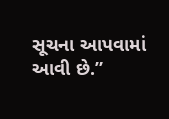સૂચના આપવામાં આવી છે.”